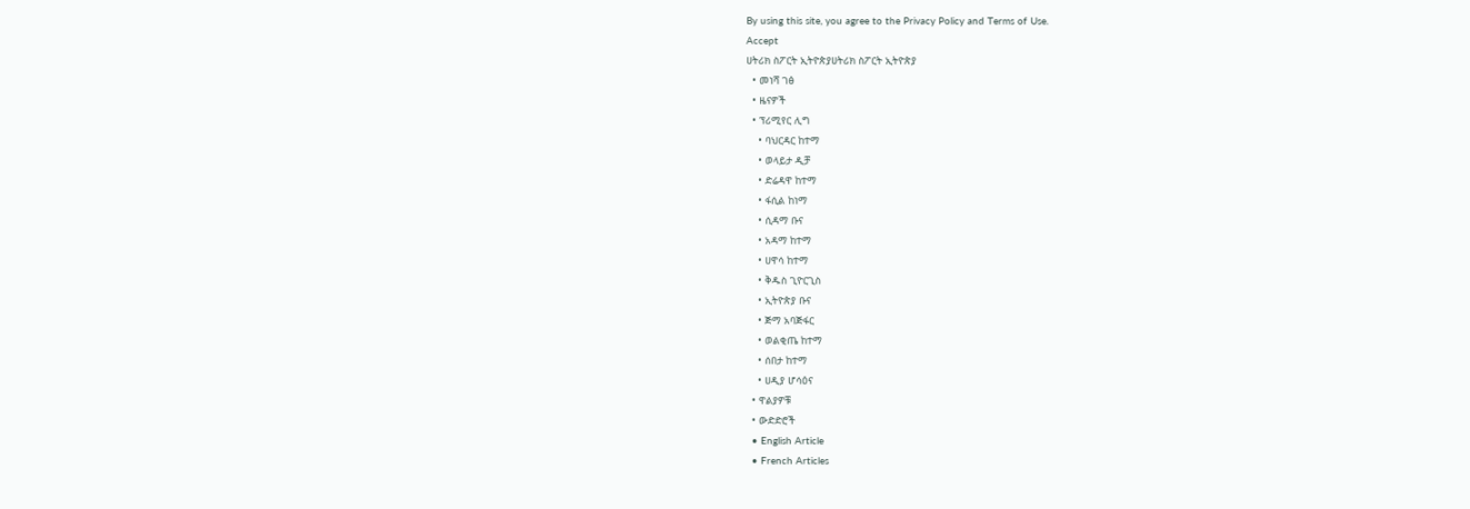By using this site, you agree to the Privacy Policy and Terms of Use.
Accept
ሀትሪክ ስፖርት ኢትዮጵያሀትሪክ ስፖርት ኢትዮጵያ
  • መነሻ ገፅ
  • ዜናዎች
  • ፕሪሚየር ሊግ
    • ባህርዳር ከተማ
    • ወላይታ ዲቻ
    • ድሬዳዋ ከተማ
    • ፋሲል ከነማ
    • ሲዳማ ቡና
    • አዳማ ከተማ
    • ሀዋሳ ከተማ
    • ቅዱስ ጊዮርጊስ
    • ኢትዮጵያ ቡና
    • ጅማ አባጅፋር
    • ወልቂጤ ከተማ
    • ሰበታ ከተማ
    • ሀዲያ ሆሳዕና
  • ዋልያዎቹ
  • ውድድሮች
  • English Article
  • French Articles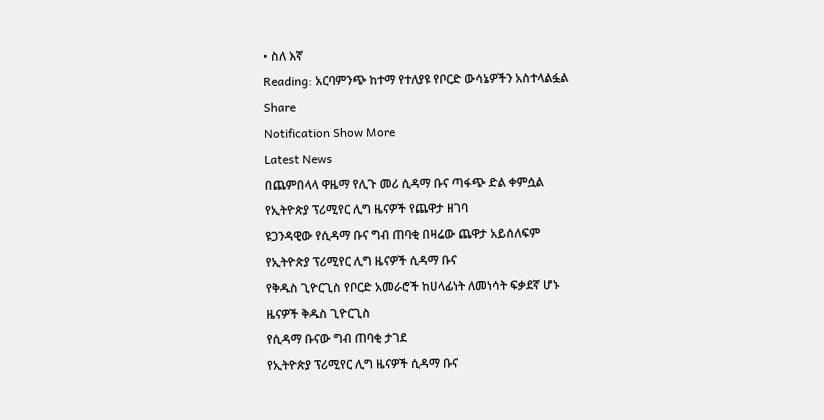• ስለ እኛ
Reading: አርባምንጭ ከተማ የተለያዩ የቦርድ ውሳኔዎችን አስተላልፏል
Share
Notification Show More
Latest News
በጨምበላላ ዋዜማ የሊጉ መሪ ሲዳማ ቡና ጣፋጭ ድል ቀምሷል
የኢትዮጵያ ፕሪሚየር ሊግ ዜናዎች የጨዋታ ዘገባ
ዩጋንዳዊው የሲዳማ ቡና ግብ ጠባቂ በዛሬው ጨዋታ አይሰለፍም
የኢትዮጵያ ፕሪሚየር ሊግ ዜናዎች ሲዳማ ቡና
የቅዱስ ጊዮርጊስ የቦርድ አመራሮች ከሀላፊነት ለመነሳት ፍቃደኛ ሆኑ
ዜናዎች ቅዱስ ጊዮርጊስ
የሲዳማ ቡናው ግብ ጠባቂ ታገደ
የኢትዮጵያ ፕሪሚየር ሊግ ዜናዎች ሲዳማ ቡና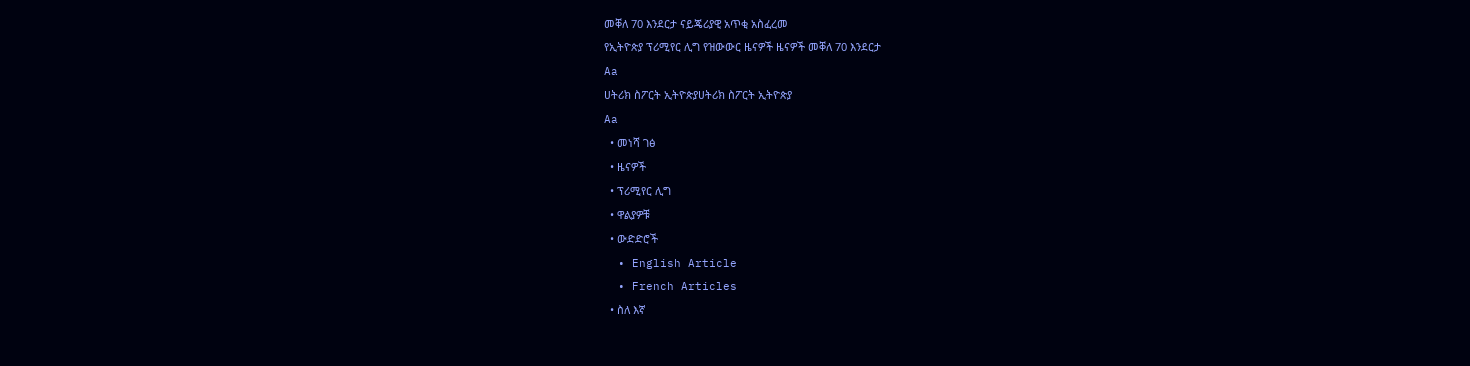መቐለ 70 እንደርታ ናይጄሪያዊ አጥቂ አስፈረመ
የኢትዮጵያ ፕሪሚየር ሊግ የዝውውር ዜናዎች ዜናዎች መቐለ 70 እንደርታ
Aa
ሀትሪክ ስፖርት ኢትዮጵያሀትሪክ ስፖርት ኢትዮጵያ
Aa
  • መነሻ ገፅ
  • ዜናዎች
  • ፕሪሚየር ሊግ
  • ዋልያዎቹ
  • ውድድሮች
  • English Article
  • French Articles
  • ስለ እኛ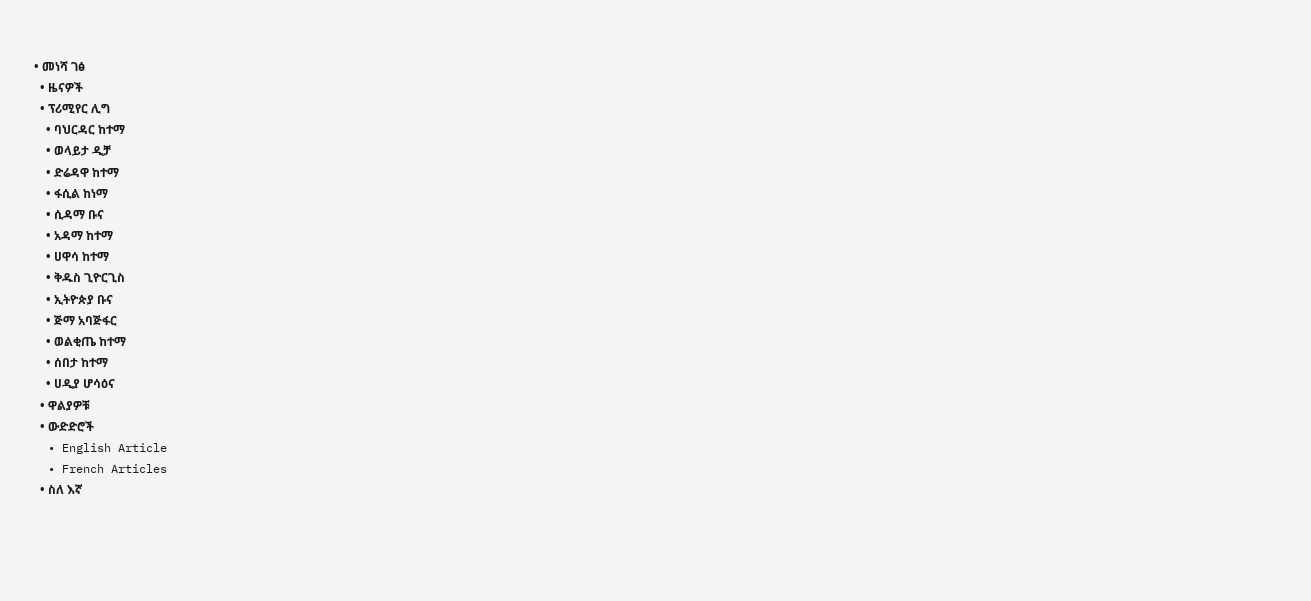• መነሻ ገፅ
  • ዜናዎች
  • ፕሪሚየር ሊግ
    • ባህርዳር ከተማ
    • ወላይታ ዲቻ
    • ድሬዳዋ ከተማ
    • ፋሲል ከነማ
    • ሲዳማ ቡና
    • አዳማ ከተማ
    • ሀዋሳ ከተማ
    • ቅዱስ ጊዮርጊስ
    • ኢትዮጵያ ቡና
    • ጅማ አባጅፋር
    • ወልቂጤ ከተማ
    • ሰበታ ከተማ
    • ሀዲያ ሆሳዕና
  • ዋልያዎቹ
  • ውድድሮች
  • English Article
  • French Articles
  • ስለ እኛ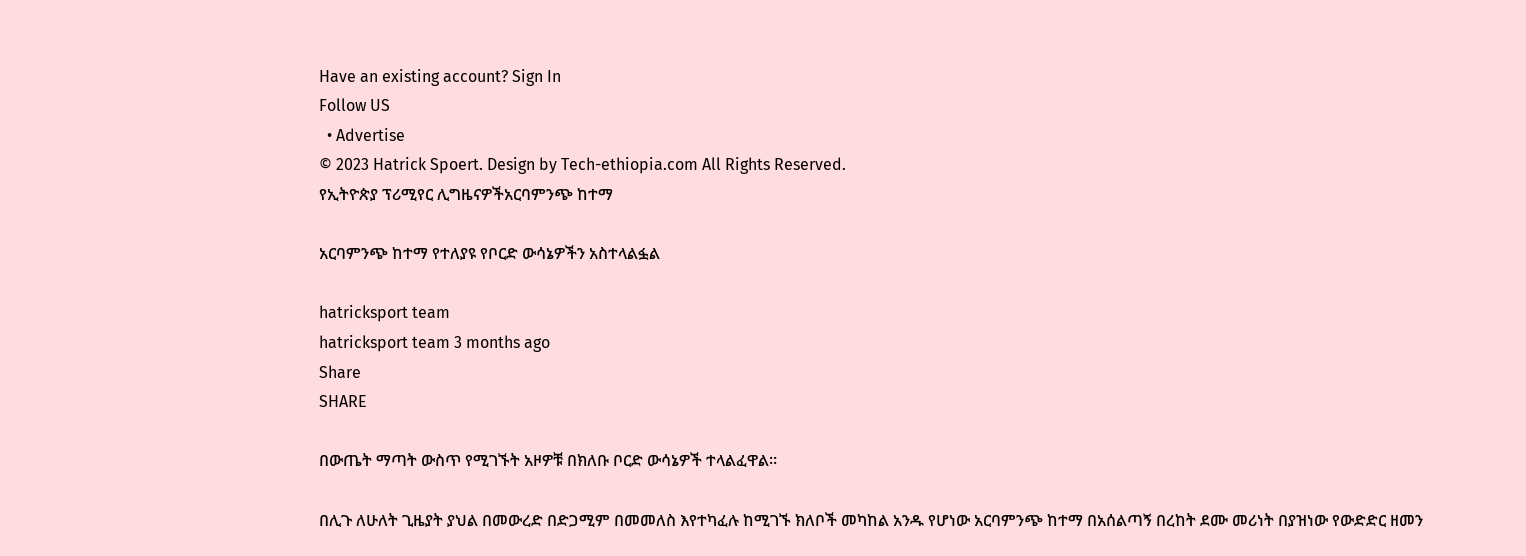Have an existing account? Sign In
Follow US
  • Advertise
© 2023 Hatrick Spoert. Design by Tech-ethiopia.com All Rights Reserved.
የኢትዮጵያ ፕሪሚየር ሊግዜናዎችአርባምንጭ ከተማ

አርባምንጭ ከተማ የተለያዩ የቦርድ ውሳኔዎችን አስተላልፏል

hatricksport team
hatricksport team 3 months ago
Share
SHARE

በውጤት ማጣት ውስጥ የሚገኙት አዞዎቹ በክለቡ ቦርድ ውሳኔዎች ተላልፈዋል።

በሊጉ ለሁለት ጊዜያት ያህል በመውረድ በድጋሚም በመመለስ እየተካፈሉ ከሚገኙ ክለቦች መካከል አንዱ የሆነው አርባምንጭ ከተማ በአሰልጣኝ በረከት ደሙ መሪነት በያዝነው የውድድር ዘመን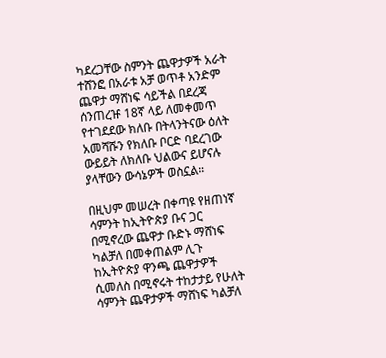ካደረጋቸው ስምንት ጨዋታዎች አራት ተሸንፎ በአራቱ አቻ ወጥቶ አንድም ጨዋታ ማሸነፍ ሳይችል በደረጃ ሰንጠረዡ 18ኛ ላይ ለመቀመጥ የተገደደው ክለቡ በትላንትናው ዕለት አመሻሹን የክለቡ ቦርድ ባደረገው ውይይት ለክለቡ ህልውና ይሆናሉ ያላቸውን ውሳኔዎች ወስኗል።

በዚህም መሠረት በቀጣዩ የዘጠነኛ ሳምንት ከኢትዮጵያ ቡና ጋር በሚኖረው ጨዋታ ቡድኑ ማሸነፍ ካልቻለ በመቀጠልም ሊጉ ከኢትዮጵያ ዋንጫ ጨዋታዎች ሲመለስ በሚኖሩት ተከታታይ የሁለት ሳምንት ጨዋታዎች ማሸነፍ ካልቻለ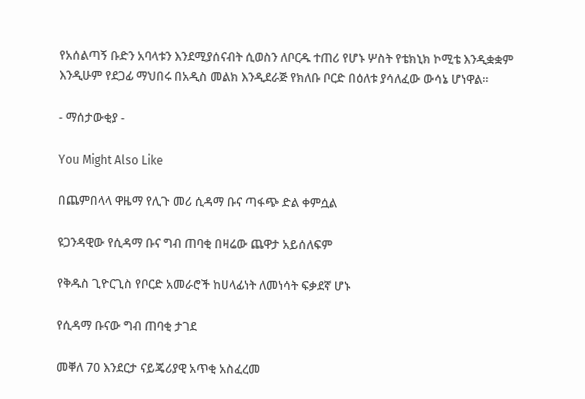የአሰልጣኝ ቡድን አባላቱን እንደሚያሰናብት ሲወስን ለቦርዱ ተጠሪ የሆኑ ሦስት የቴክኒክ ኮሚቴ እንዲቋቋም እንዲሁም የደጋፊ ማህበሩ በአዲስ መልክ እንዲደራጅ የክለቡ ቦርድ በዕለቱ ያሳለፈው ውሳኔ ሆነዋል።

- ማሰታውቂያ -

You Might Also Like

በጨምበላላ ዋዜማ የሊጉ መሪ ሲዳማ ቡና ጣፋጭ ድል ቀምሷል

ዩጋንዳዊው የሲዳማ ቡና ግብ ጠባቂ በዛሬው ጨዋታ አይሰለፍም

የቅዱስ ጊዮርጊስ የቦርድ አመራሮች ከሀላፊነት ለመነሳት ፍቃደኛ ሆኑ

የሲዳማ ቡናው ግብ ጠባቂ ታገደ

መቐለ 70 እንደርታ ናይጄሪያዊ አጥቂ አስፈረመ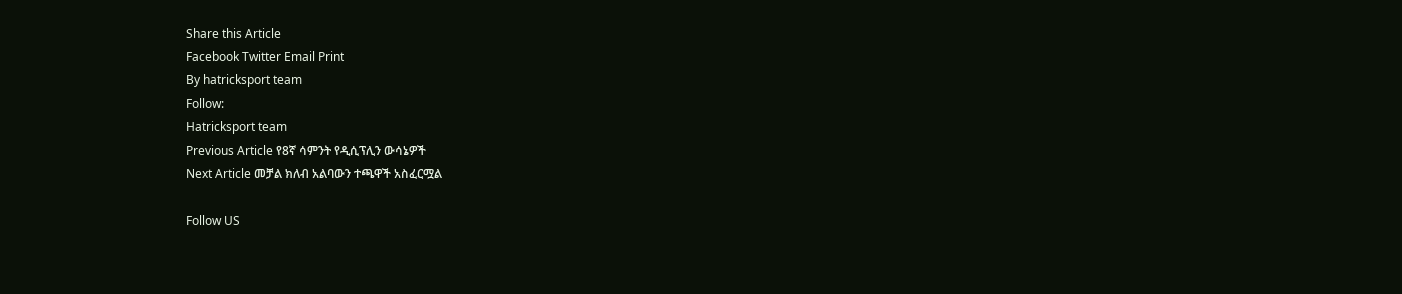Share this Article
Facebook Twitter Email Print
By hatricksport team
Follow:
Hatricksport team
Previous Article የ8ኛ ሳምንት የዲሲፕሊን ውሳኔዎች
Next Article መቻል ክለብ አልባውን ተጫዋች አስፈርሟል

Follow US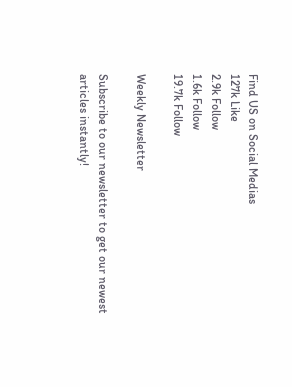Find US on Social Medias
127k Like
2.9k Follow
1.6k Follow
19.7k Follow

Weekly Newsletter

Subscribe to our newsletter to get our newest articles instantly!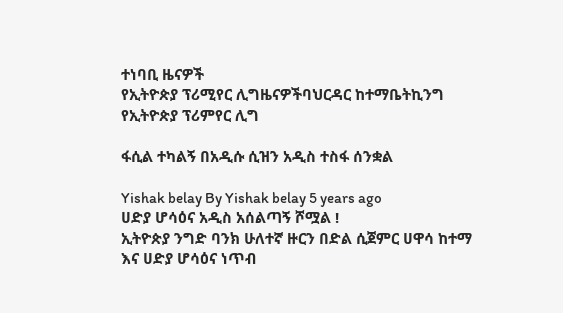ተነባቢ ዜናዎች
የኢትዮጵያ ፕሪሚየር ሊግዜናዎችባህርዳር ከተማቤትኪንግ የኢትዮጵያ ፕሪምየር ሊግ

ፋሲል ተካልኝ በአዲሱ ሲዝን አዲስ ተስፋ ሰንቋል

Yishak belay By Yishak belay 5 years ago
ሀድያ ሆሳዕና አዲስ አሰልጣኝ ሾሟል !
ኢትዮጵያ ንግድ ባንክ ሁለተኛ ዙርን በድል ሲጀምር ሀዋሳ ከተማ እና ሀድያ ሆሳዕና ነጥብ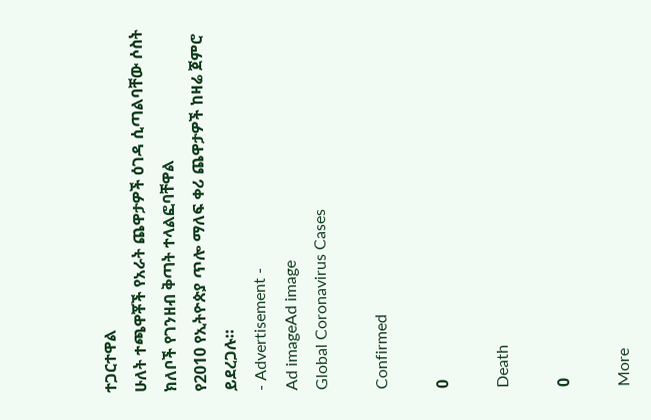ተጋርተዋል
ሁለት ተጫዋቾች የአራት ጨዋታዎች ዕገዳ ሲጣልባቸው ሶስት ክለቦች የገንዘብ ቅጣት ተላልፎባቸዋል
የ2010 የኢትዮጵያ ጥሎ ማለፍ ቀሪ ጨዋታዎች ከዛሬ ጀምሮ ይደረጋሉ።
- Advertisement -
Ad imageAd image
Global Coronavirus Cases

Confirmed

0

Death

0

More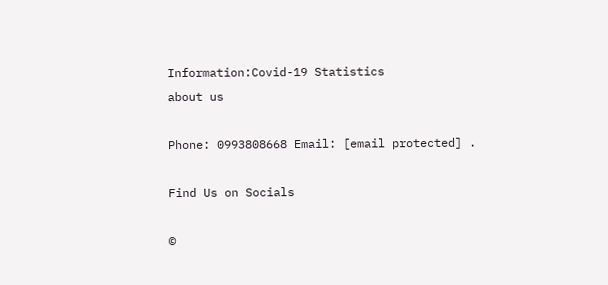Information:Covid-19 Statistics
about us

Phone: 0993808668 Email: [email protected] .

Find Us on Socials

©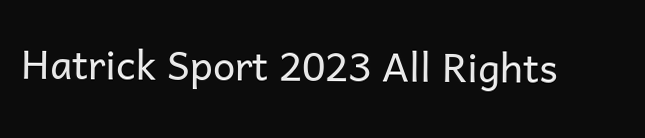Hatrick Sport 2023 All Rights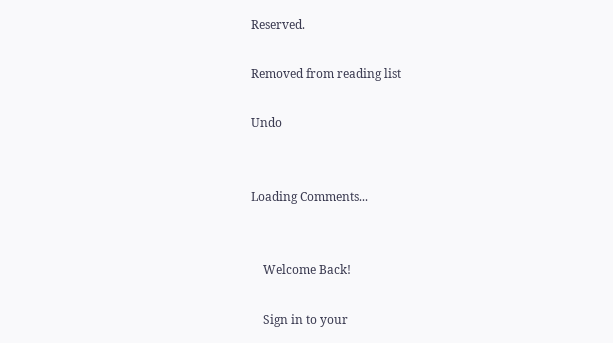Reserved.

Removed from reading list

Undo


Loading Comments...


    Welcome Back!

    Sign in to your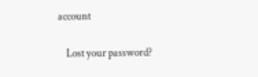account

    Lost your password?